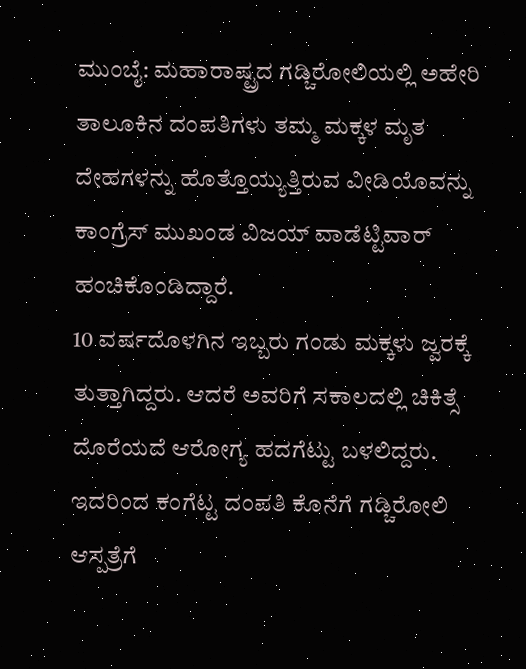ಮುಂಬೈ: ಮಹಾರಾಷ್ಟ್ರದ ಗಡ್ಚಿರೋಲಿಯಲ್ಲಿ ಅಹೇರಿ ತಾಲೂಕಿನ ದಂಪತಿಗಳು ತಮ್ಮ ಮಕ್ಕಳ ಮೃತ ದೇಹಗಳನ್ನು ಹೊತ್ತೊಯ್ಯುತ್ತಿರುವ ವೀಡಿಯೊವನ್ನು ಕಾಂಗ್ರೆಸ್ ಮುಖಂಡ ವಿಜಯ್ ವಾಡೆಟ್ಟಿವಾರ್ ಹಂಚಿಕೊಂಡಿದ್ದಾರೆ.
10 ವರ್ಷದೊಳಗಿನ ಇಬ್ಬರು ಗಂಡು ಮಕ್ಕಳು ಜ್ವರಕ್ಕೆ ತುತ್ತಾಗಿದ್ದರು. ಆದರೆ ಅವರಿಗೆ ಸಕಾಲದಲ್ಲಿ ಚಿಕಿತ್ಸೆ ದೊರೆಯದೆ ಆರೋಗ್ಯ ಹದಗೆಟ್ಟು ಬಳಲಿದ್ದರು.
ಇದರಿಂದ ಕಂಗೆಟ್ಟ ದಂಪತಿ ಕೊನೆಗೆ ಗಡ್ಚಿರೋಲಿ ಆಸ್ಪತ್ರೆಗೆ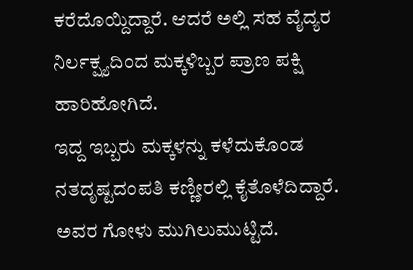ಕರೆದೊಯ್ದಿದ್ದಾರೆ. ಆದರೆ ಅಲ್ಲಿ ಸಹ ವೈದ್ಯರ ನಿರ್ಲಕ್ಷ್ಯದಿಂದ ಮಕ್ಕಳಿಬ್ಬರ ಪ್ರಾಣ ಪಕ್ಷಿ ಹಾರಿಹೋಗಿದೆ.
ಇದ್ದ ಇಬ್ಬರು ಮಕ್ಕಳನ್ನು ಕಳೆದುಕೊಂಡ ನತದೃಷ್ಟದಂಪತಿ ಕಣ್ಣೀರಲ್ಲಿ ಕೈತೊಳೆದಿದ್ದಾರೆ. ಅವರ ಗೋಳು ಮುಗಿಲುಮುಟ್ಟಿದೆ.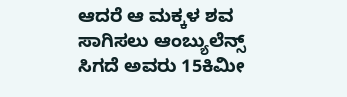ಆದರೆ ಆ ಮಕ್ಕಳ ಶವ ಸಾಗಿಸಲು ಆಂಬ್ಯುಲೆನ್ಸ್ ಸಿಗದೆ ಅವರು 15ಕಿಮೀ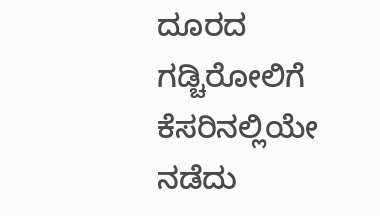ದೂರದ ಗಡ್ಚಿರೋಲಿಗೆ ಕೆಸರಿನಲ್ಲಿಯೇ ನಡೆದು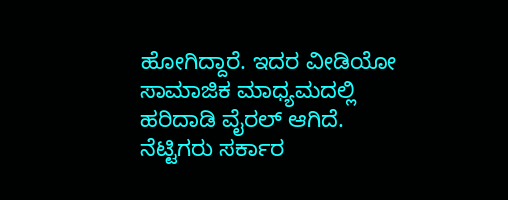ಹೋಗಿದ್ದಾರೆ. ಇದರ ವೀಡಿಯೋ ಸಾಮಾಜಿಕ ಮಾಧ್ಯಮದಲ್ಲಿ ಹರಿದಾಡಿ ವೈರಲ್ ಆಗಿದೆ. ನೆಟ್ಟಿಗರು ಸರ್ಕಾರ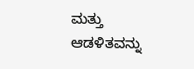ಮತ್ತು ಆಡಳಿತವನ್ನು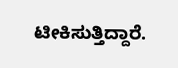ಟೀಕಿಸುತ್ತಿದ್ದಾರೆ.